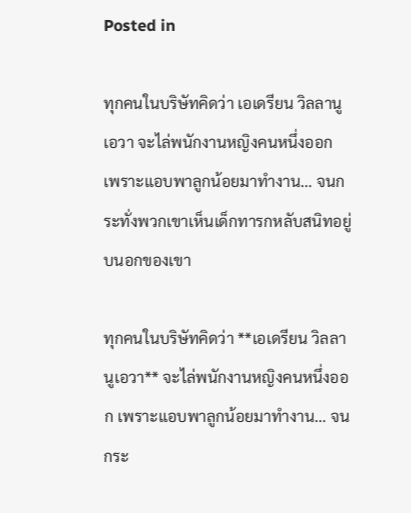Posted in

ทุกคนในบริษัทคิดว่า เอเดรียน วิลลานูเอวา จะไล่พนักงานหญิงคนหนึ่งออก เพราะแอบพาลูกน้อยมาทำงาน… จนกระทั่งพวกเขาเห็นเด็กทารกหลับสนิทอยู่บนอกของเขา

ทุกคนในบริษัทคิดว่า **เอเดรียน วิลลานูเอวา** จะไล่พนักงานหญิงคนหนึ่งออก เพราะแอบพาลูกน้อยมาทำงาน… จนกระ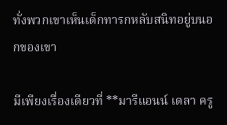ทั่งพวกเขาเห็นเด็กทารกหลับสนิทอยู่บนอกของเขา

มีเพียงเรื่องเดียวที่ **มารีแอนน์ เดลา ครู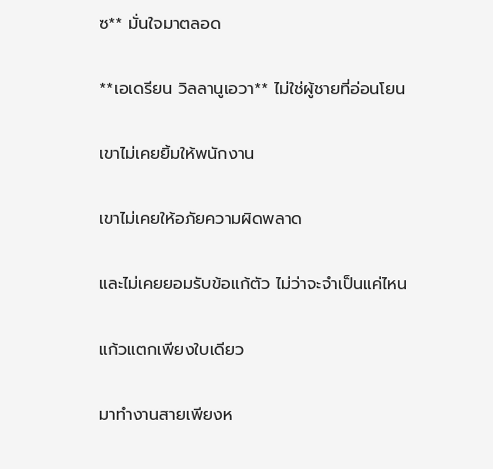ซ** มั่นใจมาตลอด

**เอเดรียน วิลลานูเอวา** ไม่ใช่ผู้ชายที่อ่อนโยน

เขาไม่เคยยิ้มให้พนักงาน

เขาไม่เคยให้อภัยความผิดพลาด

และไม่เคยยอมรับข้อแก้ตัว ไม่ว่าจะจำเป็นแค่ไหน

แก้วแตกเพียงใบเดียว

มาทำงานสายเพียงห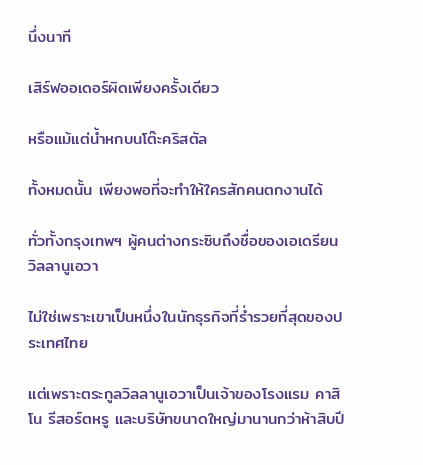นึ่งนาที

เสิร์ฟออเดอร์ผิดเพียงครั้งเดียว

หรือแม้แต่น้ำหกบนโต๊ะคริสตัล

ทั้งหมดนั้น เพียงพอที่จะทำให้ใครสักคนตกงานได้

ทั่วทั้งกรุงเทพฯ ผู้คนต่างกระซิบถึงชื่อของเอเดรียน วิลลานูเอวา

ไม่ใช่เพราะเขาเป็นหนึ่งในนักธุรกิจที่ร่ำรวยที่สุดของประเทศไทย

แต่เพราะตระกูลวิลลานูเอวาเป็นเจ้าของโรงแรม คาสิโน รีสอร์ตหรู และบริษัทขนาดใหญ่มานานกว่าห้าสิบปี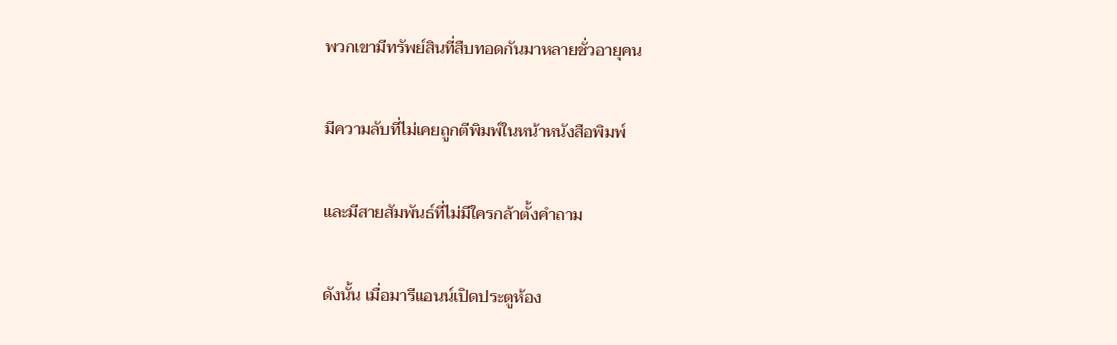พวกเขามีทรัพย์สินที่สืบทอดกันมาหลายชั่วอายุคน

มีความลับที่ไม่เคยถูกตีพิมพ์ในหน้าหนังสือพิมพ์

และมีสายสัมพันธ์ที่ไม่มีใครกล้าตั้งคำถาม

ดังนั้น เมื่อมารีแอนน์เปิดประตูห้อง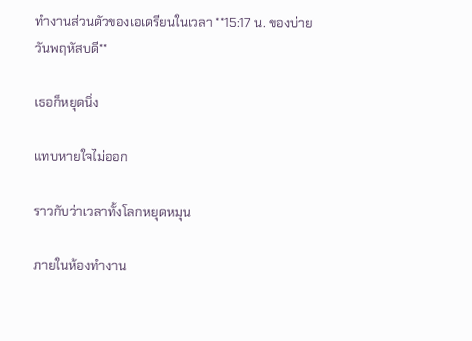ทำงานส่วนตัวของเอเดรียนในเวลา **15:17 น. ของบ่ายวันพฤหัสบดี**

เธอก็หยุดนิ่ง

แทบหายใจไม่ออก

ราวกับว่าเวลาทั้งโลกหยุดหมุน

ภายในห้องทำงาน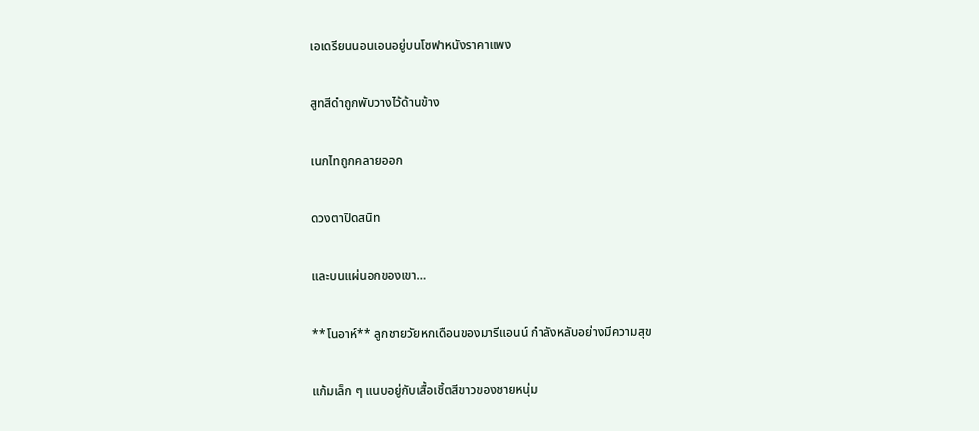เอเดรียนนอนเอนอยู่บนโซฟาหนังราคาแพง

สูทสีดำถูกพับวางไว้ด้านข้าง

เนกไทถูกคลายออก

ดวงตาปิดสนิท

และบนแผ่นอกของเขา…

**โนอาห์** ลูกชายวัยหกเดือนของมารีแอนน์ กำลังหลับอย่างมีความสุข

แก้มเล็ก ๆ แนบอยู่กับเสื้อเชิ้ตสีขาวของชายหนุ่ม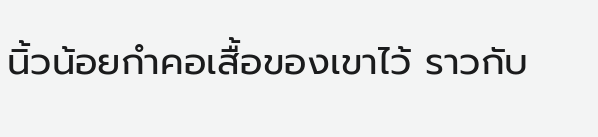นิ้วน้อยกำคอเสื้อของเขาไว้ ราวกับ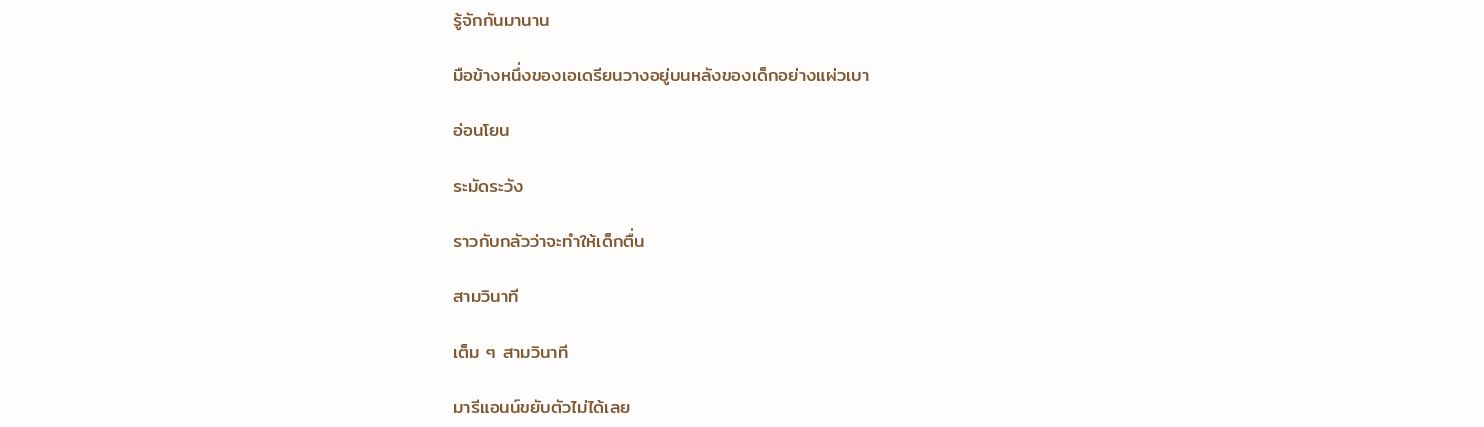รู้จักกันมานาน

มือข้างหนึ่งของเอเดรียนวางอยู่บนหลังของเด็กอย่างแผ่วเบา

อ่อนโยน

ระมัดระวัง

ราวกับกลัวว่าจะทำให้เด็กตื่น

สามวินาที

เต็ม ๆ สามวินาที

มารีแอนน์ขยับตัวไม่ได้เลย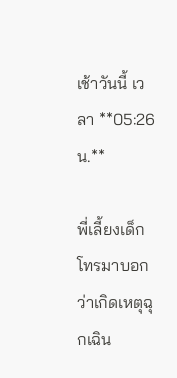เช้าวันนี้ เวลา **05:26 น.**

พี่เลี้ยงเด็กโทรมาบอกว่าเกิดเหตุฉุกเฉิน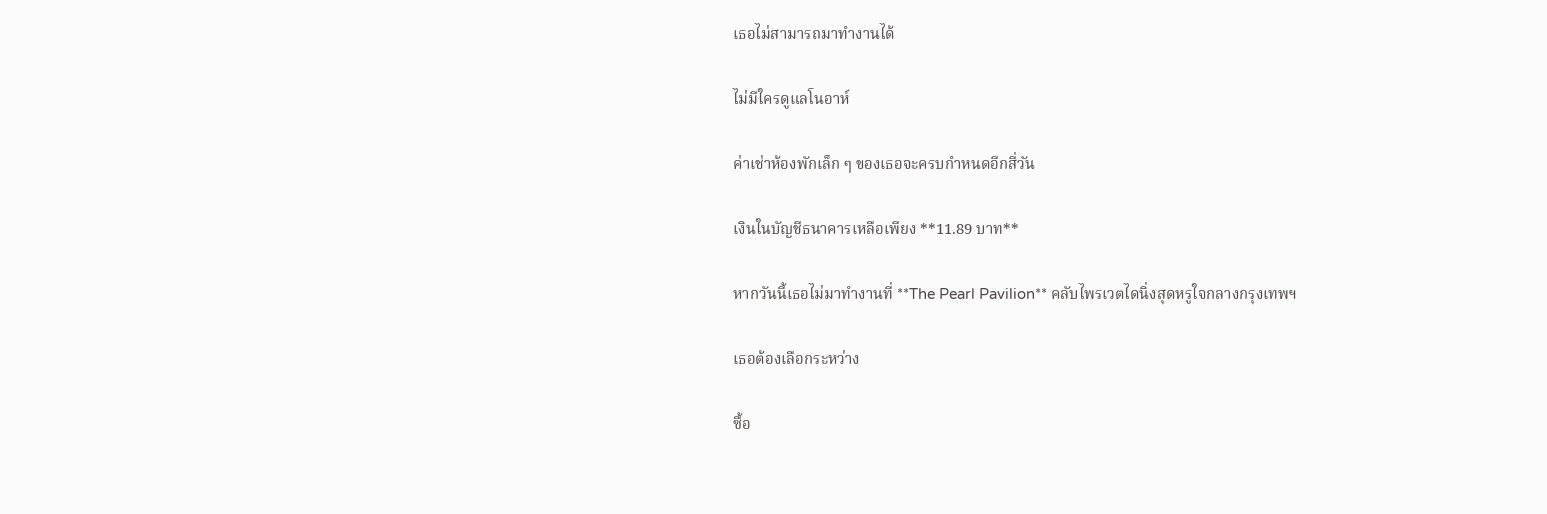เธอไม่สามารถมาทำงานได้

ไม่มีใครดูแลโนอาห์

ค่าเช่าห้องพักเล็ก ๆ ของเธอจะครบกำหนดอีกสี่วัน

เงินในบัญชีธนาคารเหลือเพียง **11.89 บาท**

หากวันนี้เธอไม่มาทำงานที่ **The Pearl Pavilion** คลับไพรเวตไดนิ่งสุดหรูใจกลางกรุงเทพฯ

เธอต้องเลือกระหว่าง

ซื้อ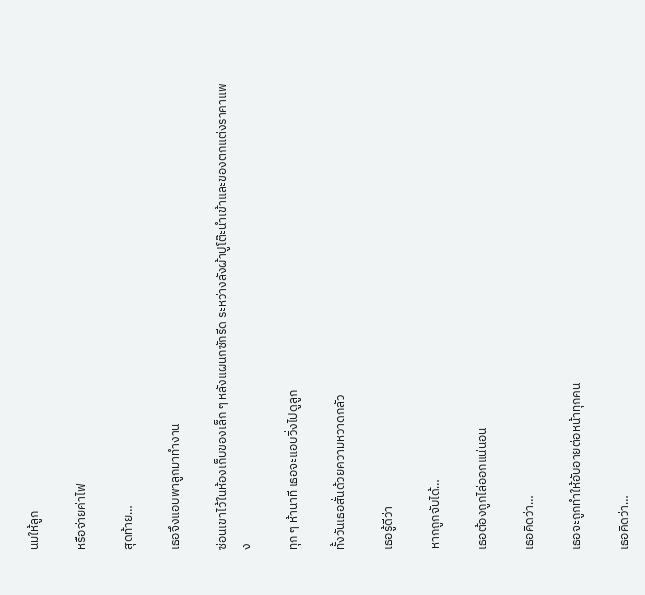นมให้ลูก

หรือจ่ายค่าไฟ

สุดท้าย…

เธอจึงแอบพาลูกมาทำงาน

ซ่อนเขาไว้ในห้องเก็บของเล็ก ๆ หลังแผนกซักรีด ระหว่างลังผ้าปูโต๊ะนำเข้าและของตกแต่งราคาแพง

ทุก ๆ ห้านาที เธอจะแอบวิ่งไปดูลูก

ทั้งวันเธอสั่นด้วยความหวาดกลัว

เธอรู้ดีว่า

หากถูกจับได้…

เธอต้องถูกไล่ออกแน่นอน

เธอคิดว่า…

เธอจะถูกทำให้อับอายต่อหน้าทุกคน

เธอคิดว่า…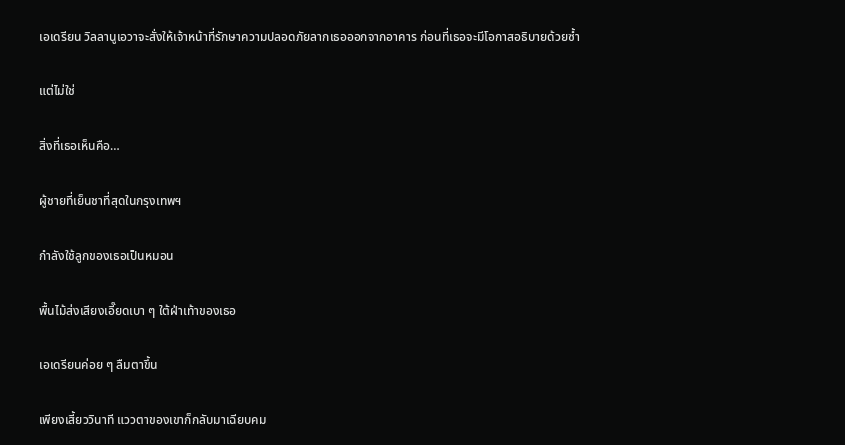เอเดรียน วิลลานูเอวาจะสั่งให้เจ้าหน้าที่รักษาความปลอดภัยลากเธอออกจากอาคาร ก่อนที่เธอจะมีโอกาสอธิบายด้วยซ้ำ

แต่ไม่ใช่

สิ่งที่เธอเห็นคือ…

ผู้ชายที่เย็นชาที่สุดในกรุงเทพฯ

กำลังใช้ลูกของเธอเป็นหมอน

พื้นไม้ส่งเสียงเอี๊ยดเบา ๆ ใต้ฝ่าเท้าของเธอ

เอเดรียนค่อย ๆ ลืมตาขึ้น

เพียงเสี้ยววินาที แววตาของเขาก็กลับมาเฉียบคม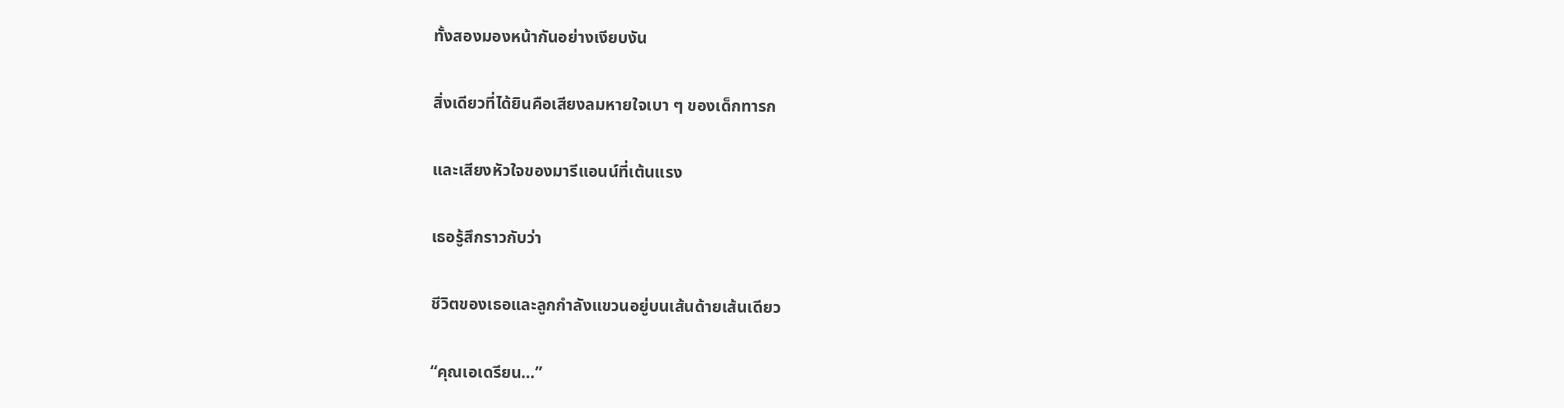ทั้งสองมองหน้ากันอย่างเงียบงัน

สิ่งเดียวที่ได้ยินคือเสียงลมหายใจเบา ๆ ของเด็กทารก

และเสียงหัวใจของมารีแอนน์ที่เต้นแรง

เธอรู้สึกราวกับว่า

ชีวิตของเธอและลูกกำลังแขวนอยู่บนเส้นด้ายเส้นเดียว

“คุณเอเดรียน…”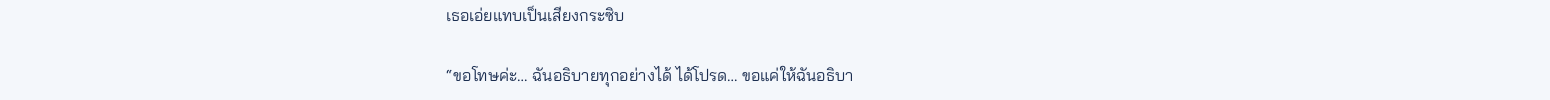เธอเอ่ยแทบเป็นเสียงกระซิบ

“ขอโทษค่ะ… ฉันอธิบายทุกอย่างได้ ได้โปรด… ขอแค่ให้ฉันอธิบา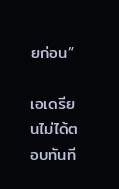ยก่อน”

เอเดรียนไม่ได้ตอบทันที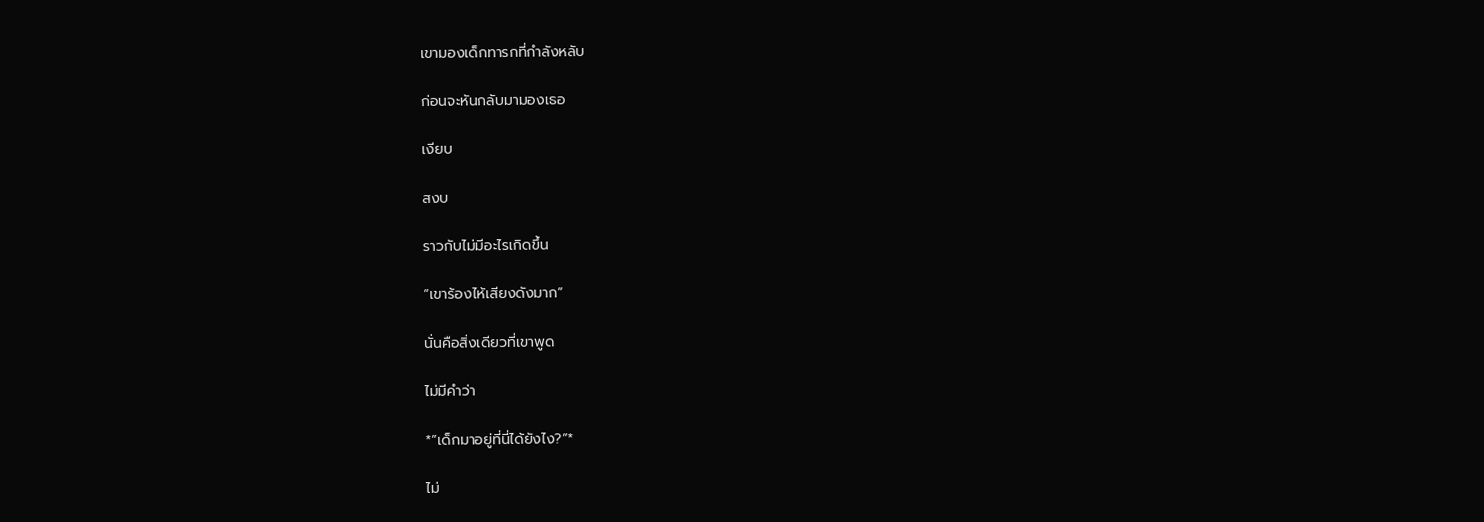เขามองเด็กทารกที่กำลังหลับ

ก่อนจะหันกลับมามองเธอ

เงียบ

สงบ

ราวกับไม่มีอะไรเกิดขึ้น

“เขาร้องไห้เสียงดังมาก”

นั่นคือสิ่งเดียวที่เขาพูด

ไม่มีคำว่า

*”เด็กมาอยู่ที่นี่ได้ยังไง?”*

ไม่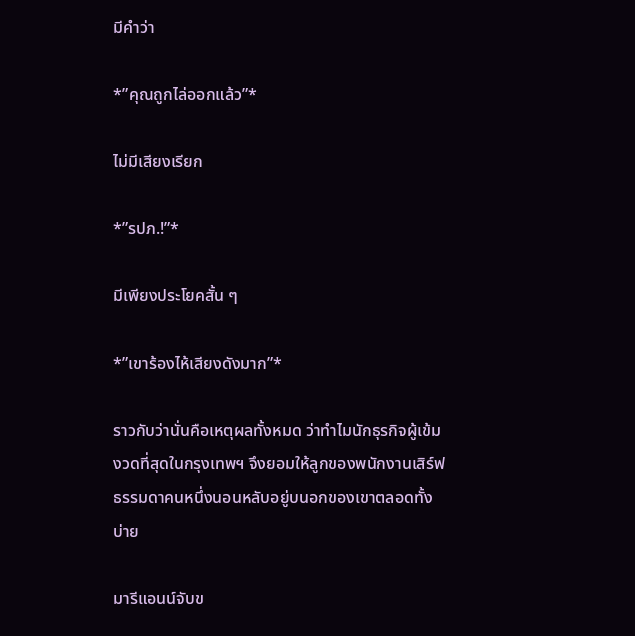มีคำว่า

*”คุณถูกไล่ออกแล้ว”*

ไม่มีเสียงเรียก

*”รปภ.!”*

มีเพียงประโยคสั้น ๆ

*”เขาร้องไห้เสียงดังมาก”*

ราวกับว่านั่นคือเหตุผลทั้งหมด ว่าทำไมนักธุรกิจผู้เข้มงวดที่สุดในกรุงเทพฯ จึงยอมให้ลูกของพนักงานเสิร์ฟธรรมดาคนหนึ่งนอนหลับอยู่บนอกของเขาตลอดทั้งบ่าย

มารีแอนน์จับข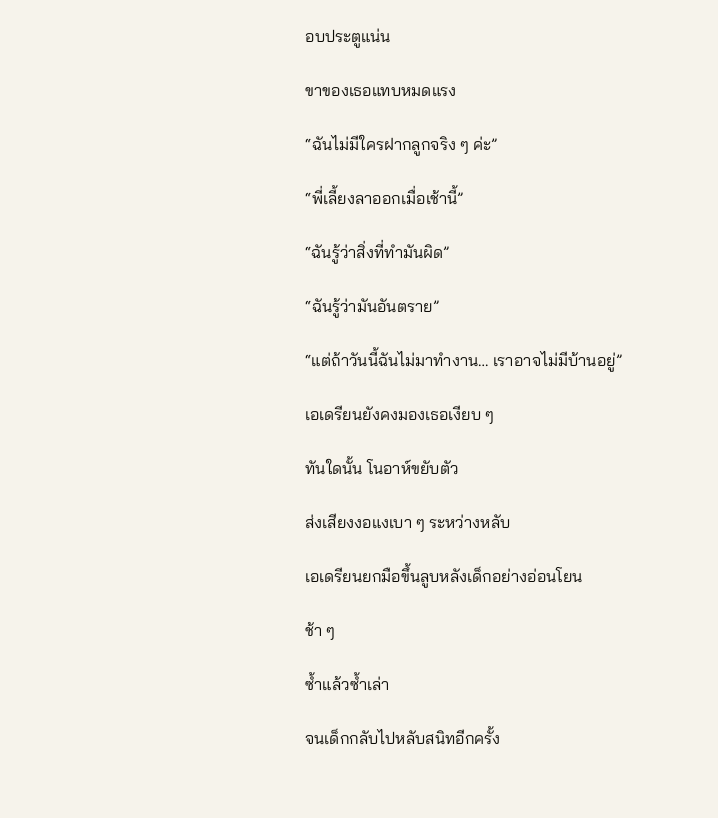อบประตูแน่น

ขาของเธอแทบหมดแรง

“ฉันไม่มีใครฝากลูกจริง ๆ ค่ะ”

“พี่เลี้ยงลาออกเมื่อเช้านี้”

“ฉันรู้ว่าสิ่งที่ทำมันผิด”

“ฉันรู้ว่ามันอันตราย”

“แต่ถ้าวันนี้ฉันไม่มาทำงาน… เราอาจไม่มีบ้านอยู่”

เอเดรียนยังคงมองเธอเงียบ ๆ

ทันใดนั้น โนอาห์ขยับตัว

ส่งเสียงงอแงเบา ๆ ระหว่างหลับ

เอเดรียนยกมือขึ้นลูบหลังเด็กอย่างอ่อนโยน

ช้า ๆ

ซ้ำแล้วซ้ำเล่า

จนเด็กกลับไปหลับสนิทอีกครั้ง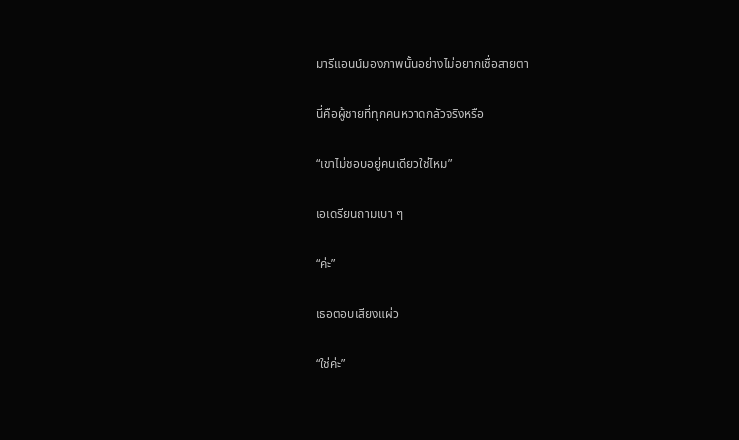มารีแอนน์มองภาพนั้นอย่างไม่อยากเชื่อสายตา

นี่คือผู้ชายที่ทุกคนหวาดกลัวจริงหรือ

“เขาไม่ชอบอยู่คนเดียวใช่ไหม”

เอเดรียนถามเบา ๆ

“ค่ะ”

เธอตอบเสียงแผ่ว

“ใช่ค่ะ”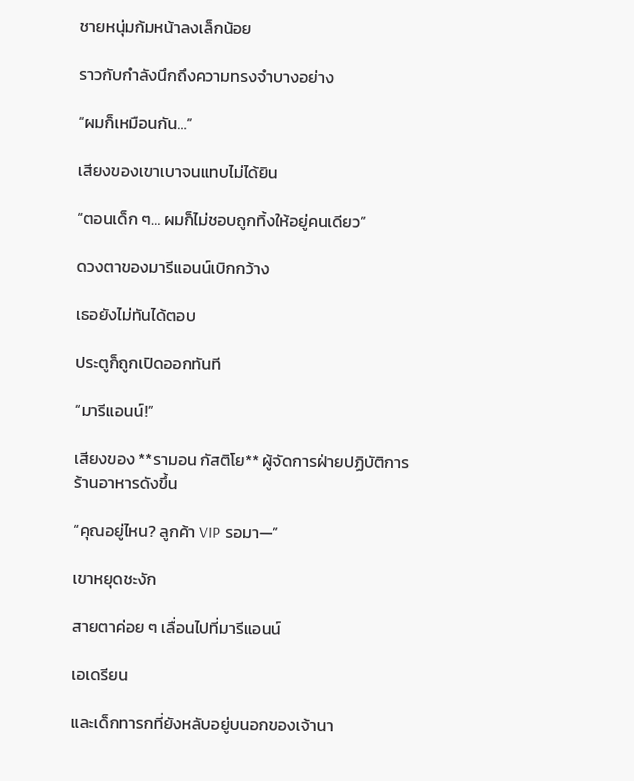ชายหนุ่มก้มหน้าลงเล็กน้อย

ราวกับกำลังนึกถึงความทรงจำบางอย่าง

“ผมก็เหมือนกัน…”

เสียงของเขาเบาจนแทบไม่ได้ยิน

“ตอนเด็ก ๆ… ผมก็ไม่ชอบถูกทิ้งให้อยู่คนเดียว”

ดวงตาของมารีแอนน์เบิกกว้าง

เธอยังไม่ทันได้ตอบ

ประตูก็ถูกเปิดออกทันที

“มารีแอนน์!”

เสียงของ **รามอน กัสติโย** ผู้จัดการฝ่ายปฏิบัติการร้านอาหารดังขึ้น

“คุณอยู่ไหน? ลูกค้า VIP รอมา—”

เขาหยุดชะงัก

สายตาค่อย ๆ เลื่อนไปที่มารีแอนน์

เอเดรียน

และเด็กทารกที่ยังหลับอยู่บนอกของเจ้านา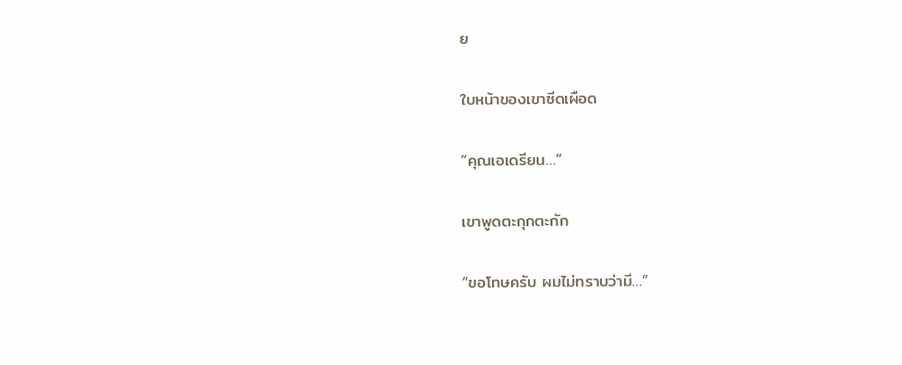ย

ใบหน้าของเขาซีดเผือด

“คุณเอเดรียน…”

เขาพูดตะกุกตะกัก

“ขอโทษครับ ผมไม่ทราบว่ามี…”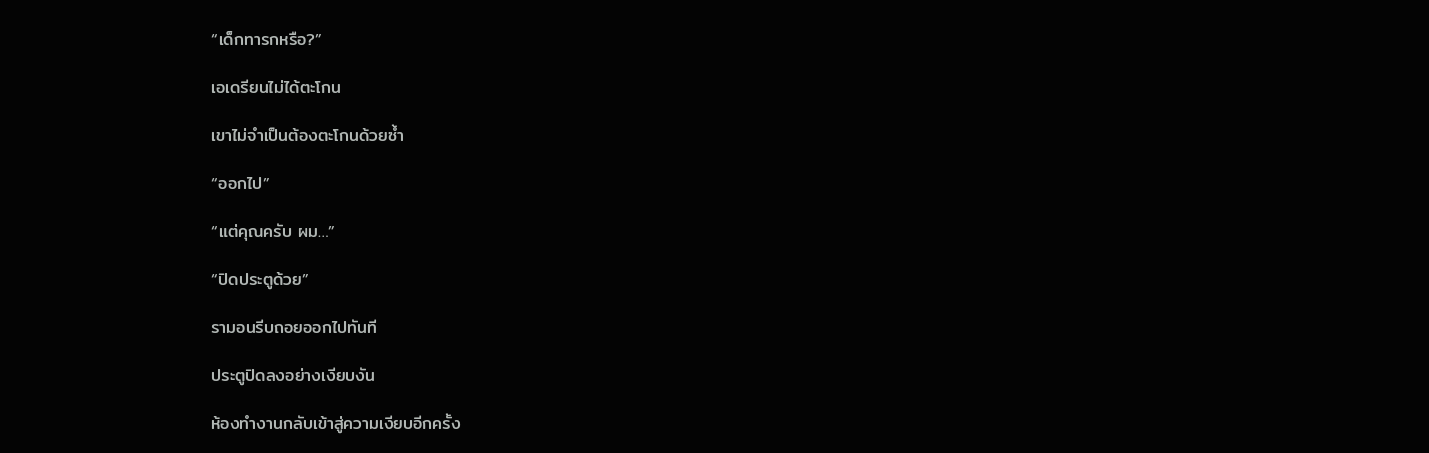“เด็กทารกหรือ?”

เอเดรียนไม่ได้ตะโกน

เขาไม่จำเป็นต้องตะโกนด้วยซ้ำ

“ออกไป”

“แต่คุณครับ ผม…”

“ปิดประตูด้วย”

รามอนรีบถอยออกไปทันที

ประตูปิดลงอย่างเงียบงัน

ห้องทำงานกลับเข้าสู่ความเงียบอีกครั้ง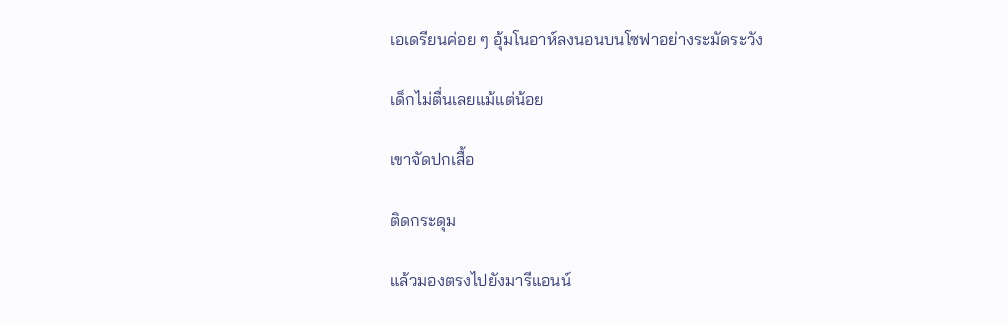เอเดรียนค่อย ๆ อุ้มโนอาห์ลงนอนบนโซฟาอย่างระมัดระวัง

เด็กไม่ตื่นเลยแม้แต่น้อย

เขาจัดปกเสื้อ

ติดกระดุม

แล้วมองตรงไปยังมารีแอนน์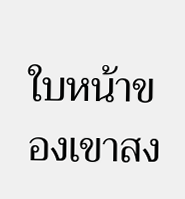ใบหน้าของเขาสง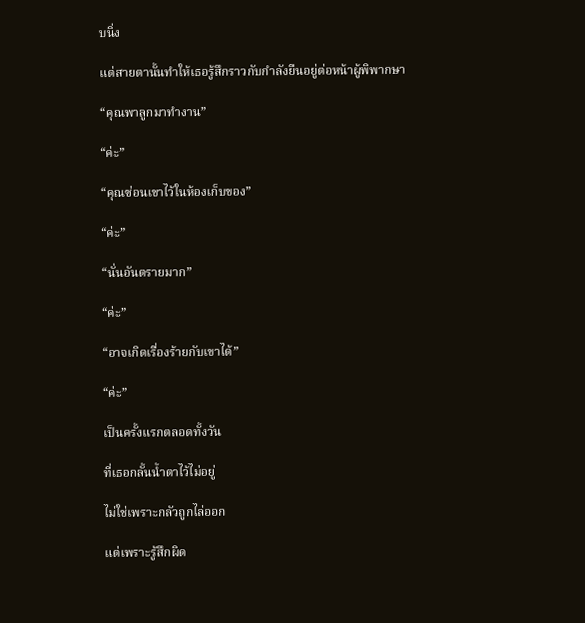บนิ่ง

แต่สายตานั้นทำให้เธอรู้สึกราวกับกำลังยืนอยู่ต่อหน้าผู้พิพากษา

“คุณพาลูกมาทำงาน”

“ค่ะ”

“คุณซ่อนเขาไว้ในห้องเก็บของ”

“ค่ะ”

“นั่นอันตรายมาก”

“ค่ะ”

“อาจเกิดเรื่องร้ายกับเขาได้”

“ค่ะ”

เป็นครั้งแรกตลอดทั้งวัน

ที่เธอกลั้นน้ำตาไว้ไม่อยู่

ไม่ใช่เพราะกลัวถูกไล่ออก

แต่เพราะรู้สึกผิด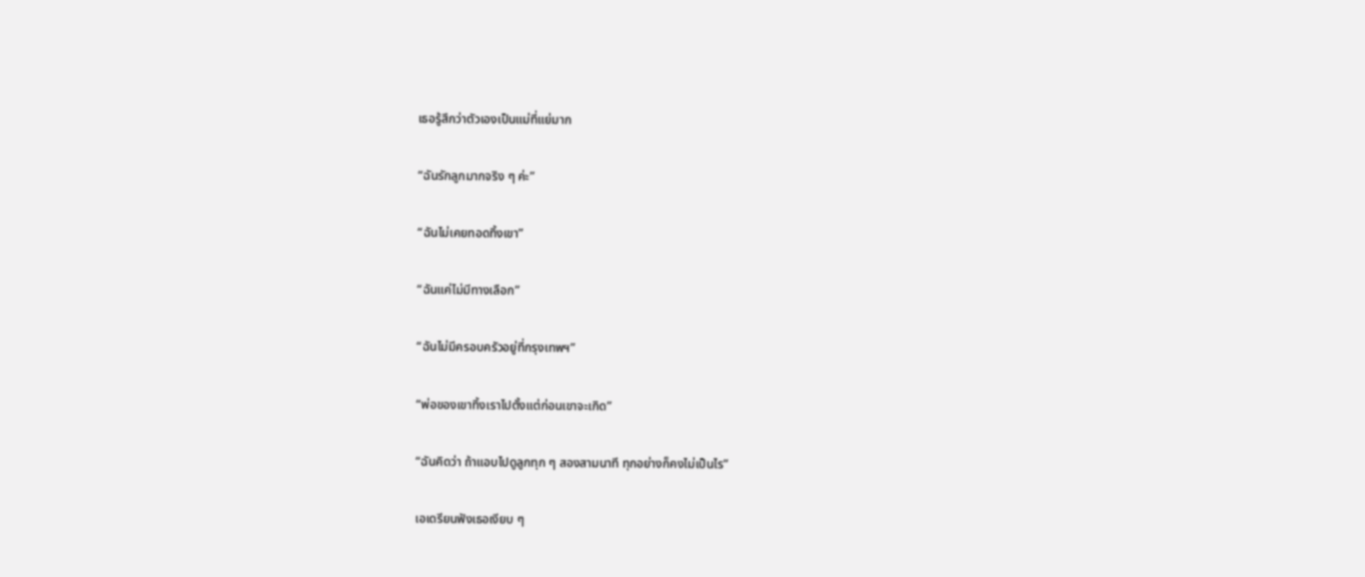เธอรู้สึกว่าตัวเองเป็นแม่ที่แย่มาก

“ฉันรักลูกมากจริง ๆ ค่ะ”

“ฉันไม่เคยทอดทิ้งเขา”

“ฉันแค่ไม่มีทางเลือก”

“ฉันไม่มีครอบครัวอยู่ที่กรุงเทพฯ”

“พ่อของเขาทิ้งเราไปตั้งแต่ก่อนเขาจะเกิด”

“ฉันคิดว่า ถ้าแอบไปดูลูกทุก ๆ สองสามนาที ทุกอย่างก็คงไม่เป็นไร”

เอเดรียนฟังเธอเงียบ ๆ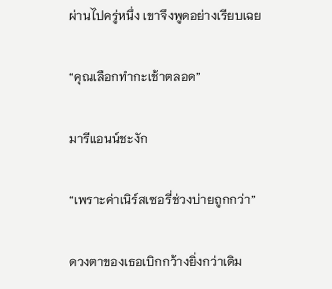ผ่านไปครู่หนึ่ง เขาจึงพูดอย่างเรียบเฉย

“คุณเลือกทำกะเช้าตลอด”

มารีแอนน์ชะงัก

“เพราะค่าเนิร์สเซอรี่ช่วงบ่ายถูกกว่า”

ดวงตาของเธอเบิกกว้างยิ่งกว่าเดิม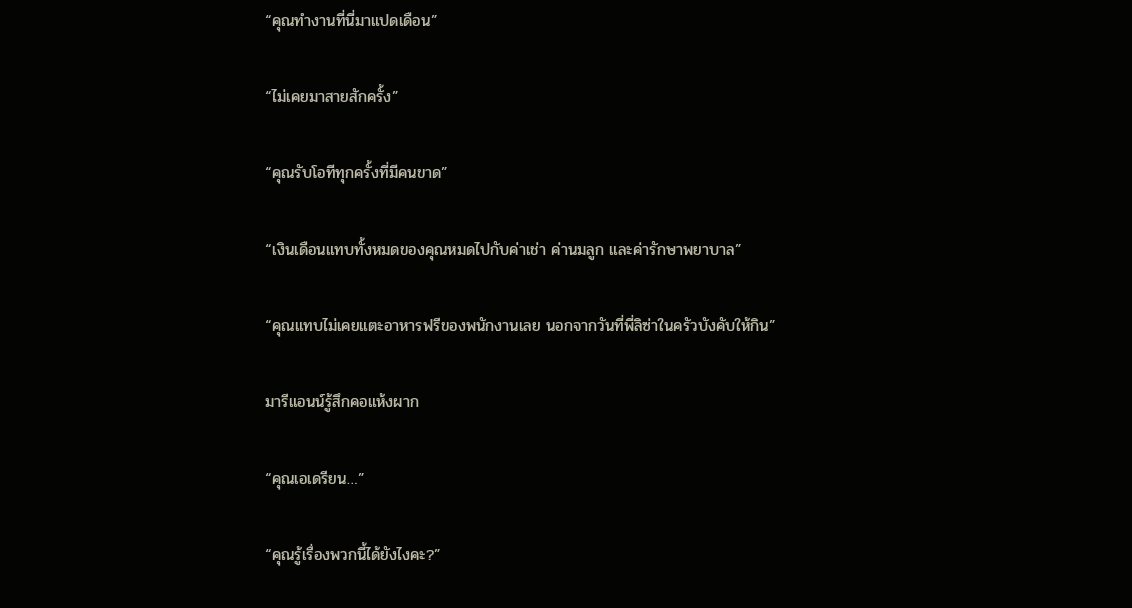“คุณทำงานที่นี่มาแปดเดือน”

“ไม่เคยมาสายสักครั้ง”

“คุณรับโอทีทุกครั้งที่มีคนขาด”

“เงินเดือนแทบทั้งหมดของคุณหมดไปกับค่าเช่า ค่านมลูก และค่ารักษาพยาบาล”

“คุณแทบไม่เคยแตะอาหารฟรีของพนักงานเลย นอกจากวันที่พี่ลิซ่าในครัวบังคับให้กิน”

มารีแอนน์รู้สึกคอแห้งผาก

“คุณเอเดรียน…”

“คุณรู้เรื่องพวกนี้ได้ยังไงคะ?”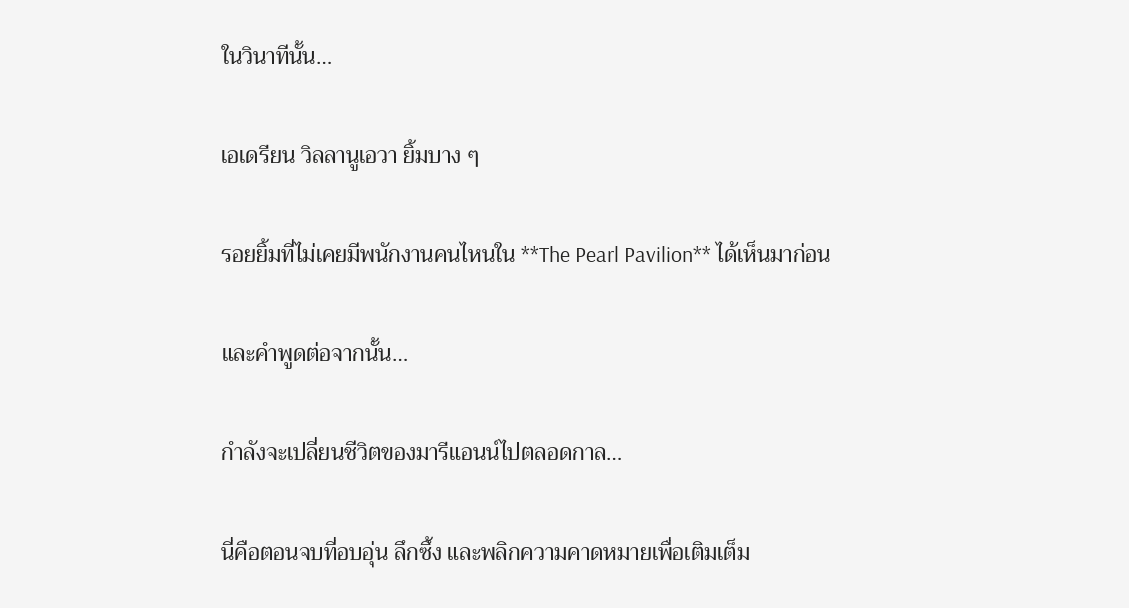ในวินาทีนั้น…

เอเดรียน วิลลานูเอวา ยิ้มบาง ๆ

รอยยิ้มที่ไม่เคยมีพนักงานคนไหนใน **The Pearl Pavilion** ได้เห็นมาก่อน

และคำพูดต่อจากนั้น…

กำลังจะเปลี่ยนชีวิตของมารีแอนน์ไปตลอดกาล…

นี่คือตอนจบที่อบอุ่น ลึกซึ้ง และพลิกความคาดหมายเพื่อเติมเต็ม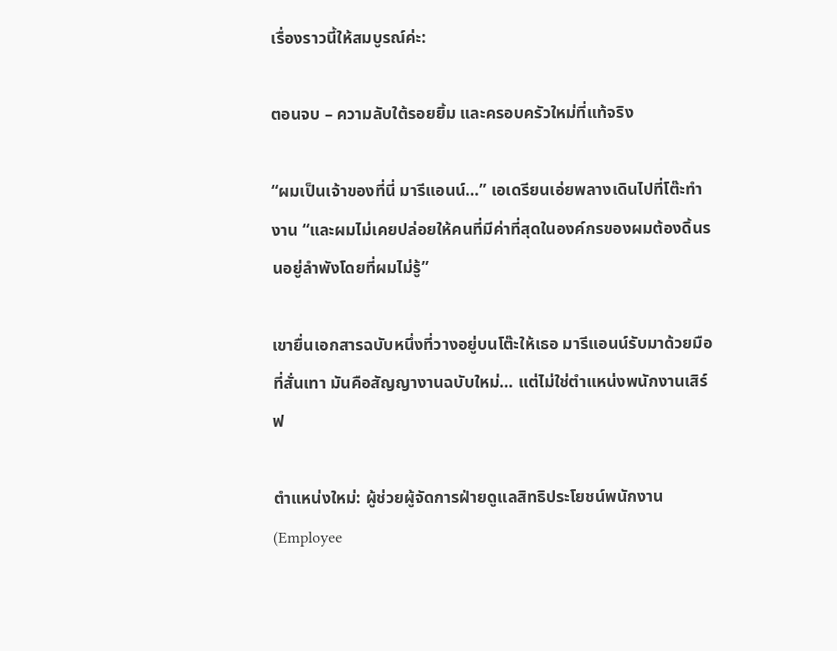เรื่องราวนี้ให้สมบูรณ์ค่ะ:

ตอนจบ – ความลับใต้รอยยิ้ม และครอบครัวใหม่ที่แท้จริง

“ผมเป็นเจ้าของที่นี่ มารีแอนน์…” เอเดรียนเอ่ยพลางเดินไปที่โต๊ะทำงาน “และผมไม่เคยปล่อยให้คนที่มีค่าที่สุดในองค์กรของผมต้องดิ้นรนอยู่ลำพังโดยที่ผมไม่รู้”

เขายื่นเอกสารฉบับหนึ่งที่วางอยู่บนโต๊ะให้เธอ มารีแอนน์รับมาด้วยมือที่สั่นเทา มันคือสัญญางานฉบับใหม่… แต่ไม่ใช่ตำแหน่งพนักงานเสิร์ฟ

ตำแหน่งใหม่: ผู้ช่วยผู้จัดการฝ่ายดูแลสิทธิประโยชน์พนักงาน (Employee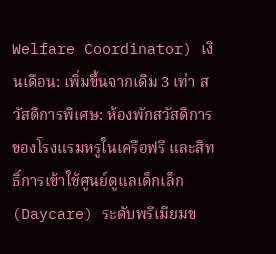Welfare Coordinator) เงินเดือน: เพิ่มขึ้นจากเดิม 3 เท่า สวัสดิการพิเศษ: ห้องพักสวัสดิการของโรงแรมหรูในเครือฟรี และสิทธิ์การเข้าใช้ศูนย์ดูแลเด็กเล็ก (Daycare) ระดับพรีเมียมข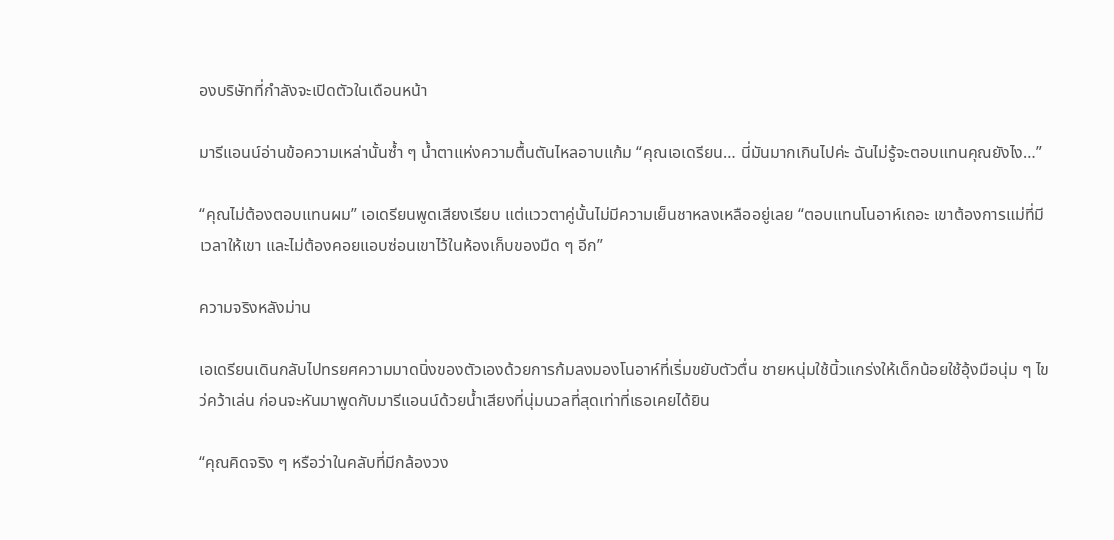องบริษัทที่กำลังจะเปิดตัวในเดือนหน้า

มารีแอนน์อ่านข้อความเหล่านั้นซ้ำ ๆ น้ำตาแห่งความตื้นตันไหลอาบแก้ม “คุณเอเดรียน… นี่มันมากเกินไปค่ะ ฉันไม่รู้จะตอบแทนคุณยังไง…”

“คุณไม่ต้องตอบแทนผม” เอเดรียนพูดเสียงเรียบ แต่แววตาคู่นั้นไม่มีความเย็นชาหลงเหลืออยู่เลย “ตอบแทนโนอาห์เถอะ เขาต้องการแม่ที่มีเวลาให้เขา และไม่ต้องคอยแอบซ่อนเขาไว้ในห้องเก็บของมืด ๆ อีก”

ความจริงหลังม่าน

เอเดรียนเดินกลับไปทรยศความมาดนิ่งของตัวเองด้วยการก้มลงมองโนอาห์ที่เริ่มขยับตัวตื่น ชายหนุ่มใช้นิ้วแกร่งให้เด็กน้อยใช้อุ้งมือนุ่ม ๆ ไขว่คว้าเล่น ก่อนจะหันมาพูดกับมารีแอนน์ด้วยน้ำเสียงที่นุ่มนวลที่สุดเท่าที่เธอเคยได้ยิน

“คุณคิดจริง ๆ หรือว่าในคลับที่มีกล้องวง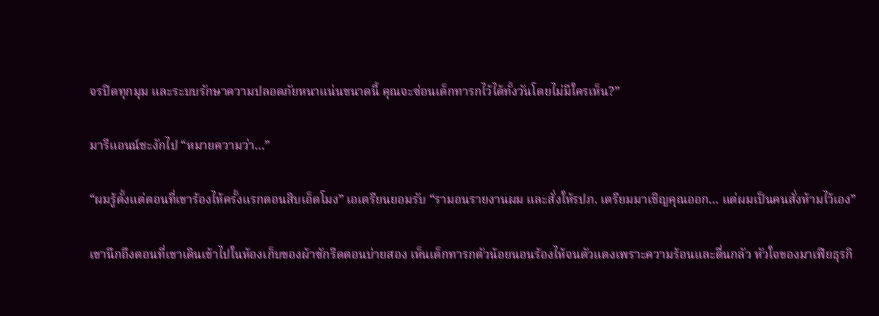จรปิดทุกมุม และระบบรักษาความปลอดภัยหนาแน่นขนาดนี้ คุณจะซ่อนเด็กทารกไว้ได้ทั้งวันโดยไม่มีใครเห็น?”

มารีแอนน์ชะงักไป “หมายความว่า…”

“ผมรู้ตั้งแต่ตอนที่เขาร้องไห้ครั้งแรกตอนสิบเอ็ดโมง” เอเดรียนยอมรับ “รามอนรายงานผม และสั่งให้รปภ. เตรียมมาเชิญคุณออก… แต่ผมเป็นคนสั่งห้ามไว้เอง”

เขานึกถึงตอนที่เขาเดินเข้าไปในห้องเก็บของผ้าซักรีดตอนบ่ายสอง เห็นเด็กทารกตัวน้อยนอนร้องไห้จนตัวแดงเพราะความร้อนและตื่นกลัว หัวใจของมาเฟียธุรกิ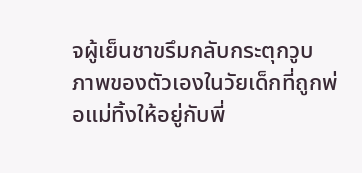จผู้เย็นชาขรึมกลับกระตุกวูบ ภาพของตัวเองในวัยเด็กที่ถูกพ่อแม่ทิ้งให้อยู่กับพี่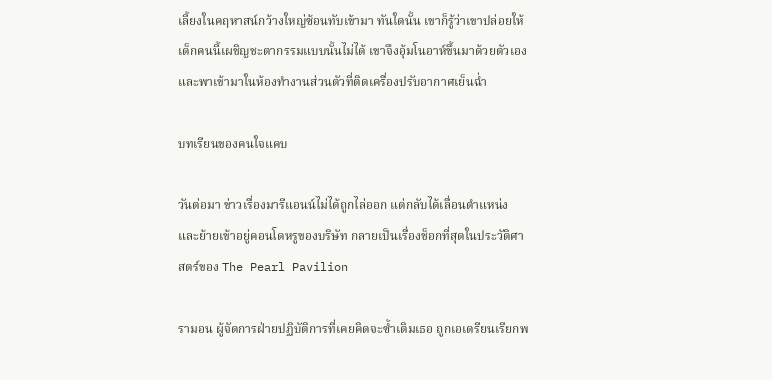เลี้ยงในคฤหาสน์กว้างใหญ่ซ้อนทับเข้ามา ทันใดนั้น เขาก็รู้ว่าเขาปล่อยให้เด็กคนนี้เผชิญชะตากรรมแบบนั้นไม่ได้ เขาจึงอุ้มโนอาห์ขึ้นมาด้วยตัวเอง และพาเข้ามาในห้องทำงานส่วนตัวที่ติดเครื่องปรับอากาศเย็นฉ่ำ

บทเรียนของคนใจแคบ

วันต่อมา ข่าวเรื่องมารีแอนน์ไม่ได้ถูกไล่ออก แต่กลับได้เลื่อนตำแหน่งและย้ายเข้าอยู่คอนโดหรูของบริษัท กลายเป็นเรื่องช็อกที่สุดในประวัติศาสตร์ของ The Pearl Pavilion

รามอน ผู้จัดการฝ่ายปฏิบัติการที่เคยคิดจะซ้ำเติมเธอ ถูกเอเดรียนเรียกพ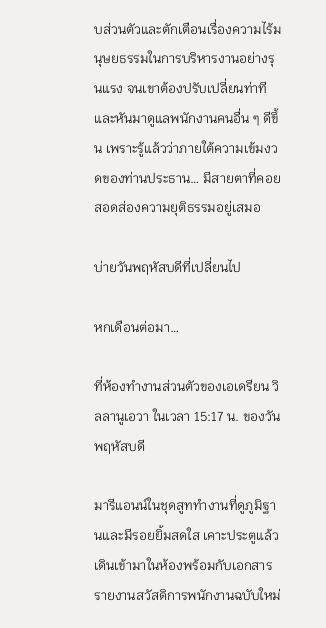บส่วนตัวและตักเตือนเรื่องความไร้มนุษยธรรมในการบริหารงานอย่างรุนแรง จนเขาต้องปรับเปลี่ยนท่าทีและหันมาดูแลพนักงานคนอื่น ๆ ดีขึ้น เพราะรู้แล้วว่าภายใต้ความเข้มงวดของท่านประธาน… มีสายตาที่คอยสอดส่องความยุติธรรมอยู่เสมอ

บ่ายวันพฤหัสบดีที่เปลี่ยนไป

หกเดือนต่อมา…

ที่ห้องทำงานส่วนตัวของเอเดรียน วิลลานูเอวา ในเวลา 15:17 น. ของวันพฤหัสบดี

มารีแอนน์ในชุดสูททำงานที่ดูภูมิฐานและมีรอยยิ้มสดใส เคาะประตูแล้วเดินเข้ามาในห้องพร้อมกับเอกสารรายงานสวัสดิการพนักงานฉบับใหม่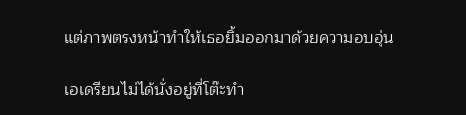แต่ภาพตรงหน้าทำให้เธอยิ้มออกมาด้วยความอบอุ่น

เอเดรียนไม่ได้นั่งอยู่ที่โต๊ะทำ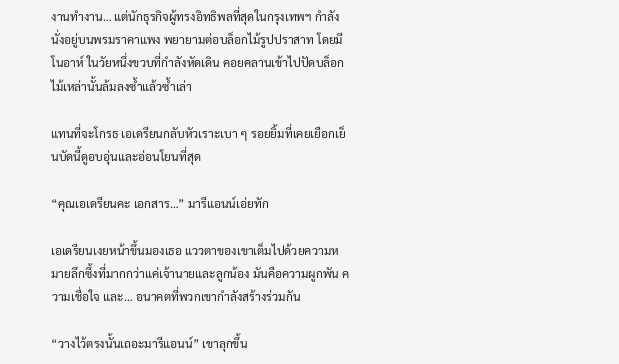งานทำงาน… แต่นักธุรกิจผู้ทรงอิทธิพลที่สุดในกรุงเทพฯ กำลังนั่งอยู่บนพรมราคาแพง พยายามต่อบล็อกไม้รูปปราสาท โดยมี โนอาห์ ในวัยหนึ่งขวบที่กำลังหัดเดิน คอยคลานเข้าไปปัดบล็อกไม้เหล่านั้นล้มลงซ้ำแล้วซ้ำเล่า

แทนที่จะโกรธ เอเดรียนกลับหัวเราะเบา ๆ รอยยิ้มที่เคยเยือกเย็นบัดนี้ดูอบอุ่นและอ่อนโยนที่สุด

“คุณเอเดรียนคะ เอกสาร…” มารีแอนน์เอ่ยทัก

เอเดรียนเงยหน้าขึ้นมองเธอ แววตาของเขาเต็มไปด้วยความหมายลึกซึ้งที่มากกว่าแค่เจ้านายและลูกน้อง มันคือความผูกพัน ความเชื่อใจ และ… อนาคตที่พวกเขากำลังสร้างร่วมกัน

“วางไว้ตรงนั้นเถอะมารีแอนน์” เขาลุกขึ้น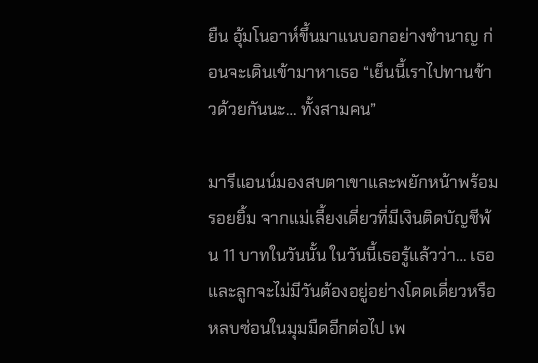ยืน อุ้มโนอาห์ขึ้นมาแนบอกอย่างชำนาญ ก่อนจะเดินเข้ามาหาเธอ “เย็นนี้เราไปทานข้าวด้วยกันนะ… ทั้งสามคน”

มารีแอนน์มองสบตาเขาและพยักหน้าพร้อมรอยยิ้ม จากแม่เลี้ยงเดี่ยวที่มีเงินติดบัญชีพ้น 11 บาทในวันนั้น ในวันนี้เธอรู้แล้วว่า… เธอและลูกจะไม่มีวันต้องอยู่อย่างโดดเดี่ยวหรือหลบซ่อนในมุมมืดอีกต่อไป เพ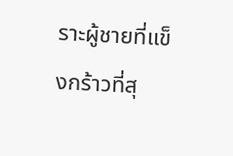ราะผู้ชายที่แข็งกร้าวที่สุ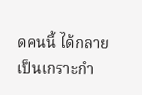ดคนนี้ ได้กลายเป็นเกราะกำ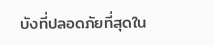บังที่ปลอดภัยที่สุดใน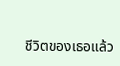ชีวิตของเธอแล้ว